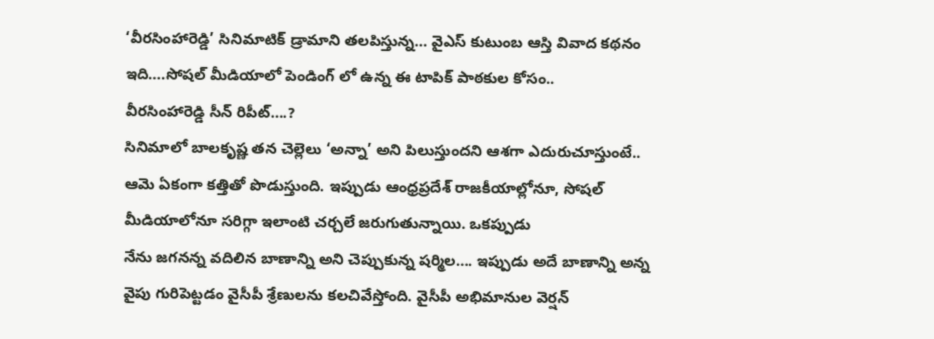‘వీరసింహారెడ్డి’ సినిమాటిక్ డ్రామాని తలపిస్తున్న… వైఎస్ కుటుంబ ఆస్తి వివాద కథనం ఇది….సోషల్ మీడియాలో పెండింగ్ లో ఉన్న ఈ టాపిక్ పాఠకుల కోసం..
వీరసింహారెడ్డి సీన్ రిపీట్….?
సినిమాలో బాలకృష్ణ తన చెల్లెలు ‘అన్నా’ అని పిలుస్తుందని ఆశగా ఎదురుచూస్తుంటే.. ఆమె ఏకంగా కత్తితో పొడుస్తుంది. ఇప్పుడు ఆంధ్రప్రదేశ్ రాజకీయాల్లోనూ, సోషల్ మీడియాలోనూ సరిగ్గా ఇలాంటి చర్చలే జరుగుతున్నాయి. ఒకప్పుడు
నేను జగనన్న వదిలిన బాణాన్ని అని చెప్పుకున్న షర్మిల…. ఇప్పుడు అదే బాణాన్ని అన్న వైపు గురిపెట్టడం వైసీపీ శ్రేణులను కలచివేస్తోంది. వైసీపీ అభిమానుల వెర్షన్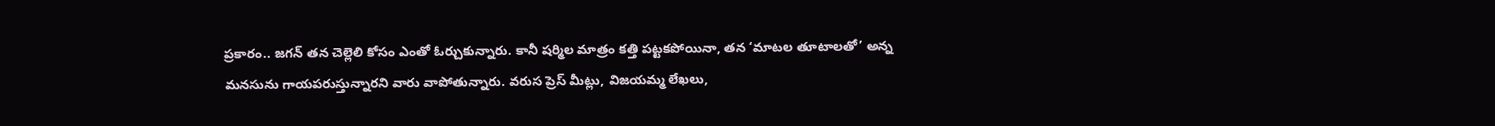ప్రకారం.. జగన్ తన చెల్లెలి కోసం ఎంతో ఓర్చుకున్నారు. కానీ షర్మిల మాత్రం కత్తి పట్టకపోయినా, తన ‘మాటల తూటాలతో’ అన్న మనసును గాయపరుస్తున్నారని వారు వాపోతున్నారు. వరుస ప్రెస్ మీట్లు, విజయమ్మ లేఖలు,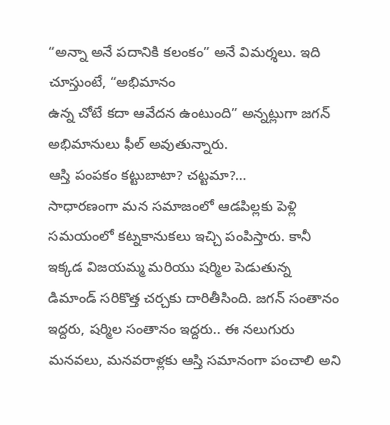“అన్నా అనే పదానికి కలంకం” అనే విమర్శలు. ఇది చూస్తుంటే, “అభిమానం
ఉన్న చోటే కదా ఆవేదన ఉంటుంది” అన్నట్లుగా జగన్ అభిమానులు ఫీల్ అవుతున్నారు.
ఆస్తి పంపకం కట్టుబాటా? చట్టమా?…
సాధారణంగా మన సమాజంలో ఆడపిల్లకు పెళ్లి సమయంలో కట్నకానుకలు ఇచ్చి పంపిస్తారు. కానీ ఇక్కడ విజయమ్మ మరియు షర్మిల పెడుతున్న డిమాండ్ సరికొత్త చర్చకు దారితీసింది. జగన్ సంతానం ఇద్దరు, షర్మిల సంతానం ఇద్దరు.. ఈ నలుగురు మనవలు, మనవరాళ్లకు ఆస్తి సమానంగా పంచాలి అని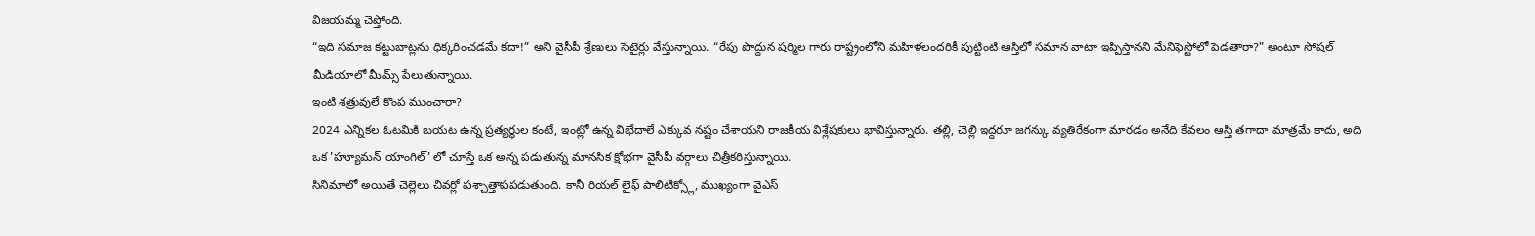విజయమ్మ చెప్తోంది.
“ఇది సమాజ కట్టుబాట్లను ధిక్కరించడమే కదా!” అని వైసీపీ శ్రేణులు సెటైర్లు వేస్తున్నాయి. “రేపు పొద్దున షర్మిల గారు రాష్ట్రంలోని మహిళలందరికీ పుట్టింటి ఆస్తిలో సమాన వాటా ఇప్పిస్తానని మేనిఫెస్టోలో పెడతారా?” అంటూ సోషల్ మీడియాలో మీమ్స్ పేలుతున్నాయి.
ఇంటి శత్రువులే కొంప ముంచారా?
2024 ఎన్నికల ఓటమికి బయట ఉన్న ప్రత్యర్థుల కంటే, ఇంట్లో ఉన్న విభేదాలే ఎక్కువ నష్టం చేశాయని రాజకీయ విశ్లేషకులు భావిస్తున్నారు. తల్లి, చెల్లి ఇద్దరూ జగన్కు వ్యతిరేకంగా మారడం అనేది కేవలం ఆస్తి తగాదా మాత్రమే కాదు, అది ఒక 'హ్యూమన్ యాంగిల్' లో చూస్తే ఒక అన్న పడుతున్న మానసిక క్షోభగా వైసీపీ వర్గాలు చిత్రీకరిస్తున్నాయి.
సినిమాలో అయితే చెల్లెలు చివర్లో పశ్చాత్తాపపడుతుంది. కానీ రియల్ లైఫ్ పాలిటిక్స్లో, ముఖ్యంగా వైఎస్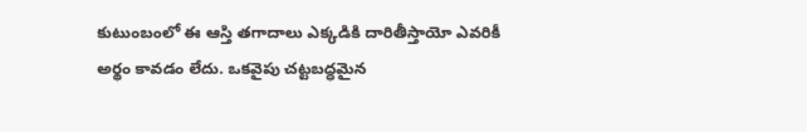కుటుంబంలో ఈ ఆస్తి తగాదాలు ఎక్కడికి దారితీస్తాయో ఎవరికీ అర్థం కావడం లేదు. ఒకవైపు చట్టబద్ధమైన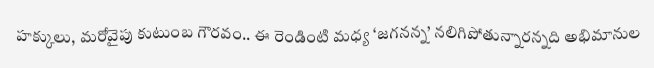హక్కులు, మరోవైపు కుటుంబ గౌరవం.. ఈ రెండింటి మధ్య ‘జగనన్న’ నలిగిపోతున్నారన్నది అభిమానుల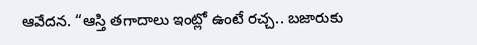ఆవేదన. “ఆస్తి తగాదాలు ఇంట్లో ఉంటే రచ్చ.. బజారుకు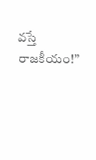వస్తే రాజకీయం!”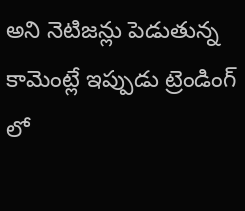అని నెటిజన్లు పెడుతున్న కామెంట్లే ఇప్పుడు ట్రెండింగ్ లో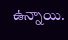ఉన్నాయి.